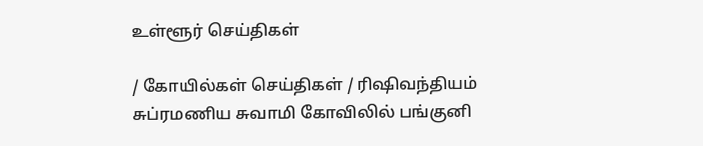உள்ளூர் செய்திகள்

/ கோயில்கள் செய்திகள் / ரிஷிவந்தியம் சுப்ரமணிய சுவாமி கோவிலில் பங்குனி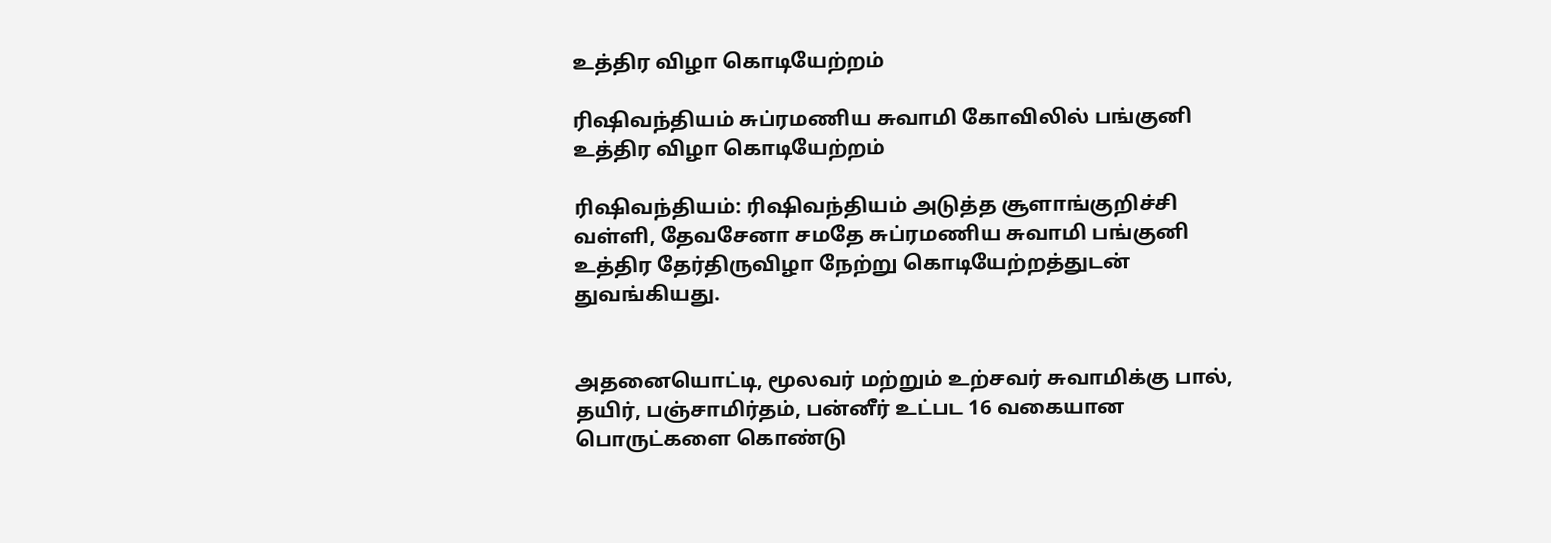உத்திர விழா கொடியேற்றம்

ரிஷிவந்தியம் சுப்ரமணிய சுவாமி கோவிலில் பங்குனி உத்திர விழா கொடியேற்றம்

ரிஷிவந்தியம்: ரிஷிவந்தியம் அடுத்த சூளாங்குறிச்சி வள்ளி, தேவசேனா சமதே சுப்ரமணிய சுவாமி பங்குனி உத்திர தேர்திருவிழா நேற்று கொடியேற்றத்துடன் துவங்கியது.


அதனையொட்டி, மூலவர் மற்றும் உற்சவர் சுவாமிக்கு பால், தயிர், பஞ்சாமிர்தம், பன்னீர் உட்பட 16 வகையான பொருட்களை கொண்டு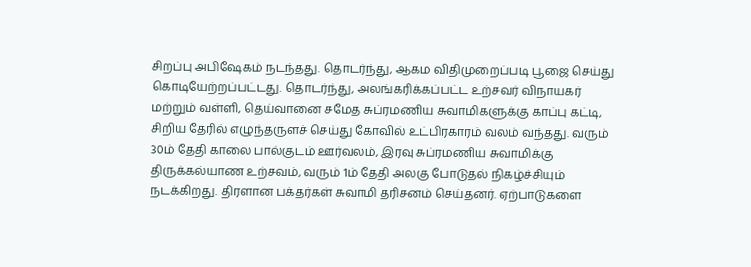சிறப்பு அபிஷேகம் நடந்தது. தொடர்ந்து, ஆகம விதிமுறைப்படி பூஜை செய்து கொடியேற்றப்பட்டது. தொடர்ந்து, அலங்கரிக்கப்பட்ட உற்சவர் விநாயகர் மற்றும் வள்ளி, தெய்வானை சமேத சுப்ரமணிய சுவாமிகளுக்கு காப்பு கட்டி, சிறிய தேரில் எழுந்தருளச் செய்து கோவில் உட்பிரகாரம் வலம் வந்தது. வரும் 30ம் தேதி காலை பால்குடம் ஊர்வலம், இரவு சுப்ரமணிய சுவாமிக்கு திருக்கல்யாண உற்சவம், வரும் 1ம் தேதி அலகு போடுதல் நிகழ்ச்சியும் நடக்கிறது. திரளான பக்தர்கள் சுவாமி தரிசனம் செய்தனர். ஏற்பாடுகளை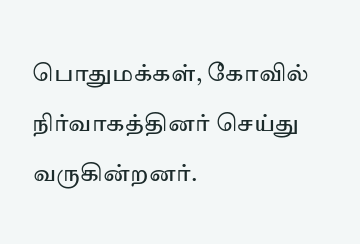பொதுமக்கள், கோவில் நிர்வாகத்தினர் செய்து வருகின்றனர்.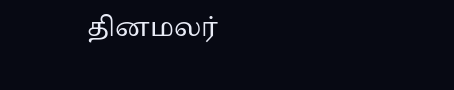தினமலர்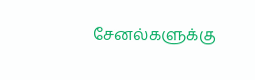சேனல்களுக்கு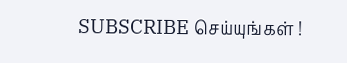SUBSCRIBE செய்யுங்கள் !